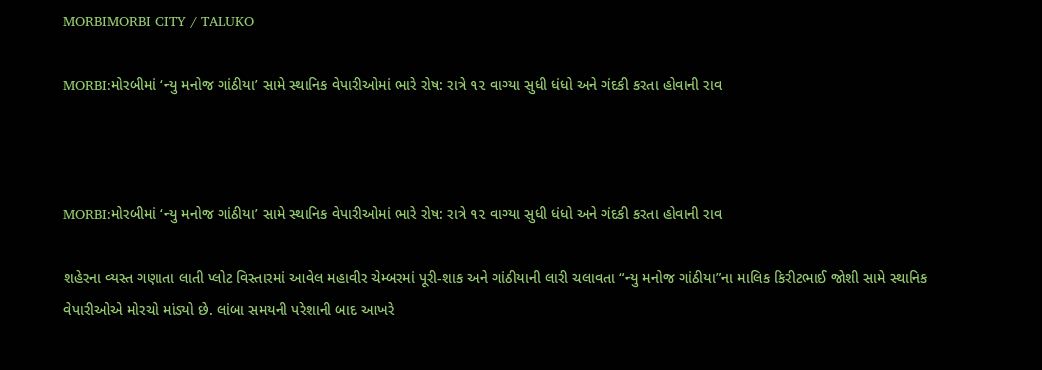MORBIMORBI CITY / TALUKO

MORBI:મોરબીમાં ‘ન્યુ મનોજ ગાંઠીયા’ સામે સ્થાનિક વેપારીઓમાં ભારે રોષ: રાત્રે ૧૨ વાગ્યા સુધી ધંધો અને ગંદકી કરતા હોવાની રાવ



MORBI:મોરબીમાં ‘ન્યુ મનોજ ગાંઠીયા’ સામે સ્થાનિક વેપારીઓમાં ભારે રોષ: રાત્રે ૧૨ વાગ્યા સુધી ધંધો અને ગંદકી કરતા હોવાની રાવ

શહેરના વ્યસ્ત ગણાતા લાતી પ્લોટ વિસ્તારમાં આવેલ મહાવીર ચેમ્બરમાં પૂરી-શાક અને ગાંઠીયાની લારી ચલાવતા “ન્યુ મનોજ ગાંઠીયા”ના માલિક કિરીટભાઈ જોશી સામે સ્થાનિક વેપારીઓએ મોરચો માંડ્યો છે. લાંબા સમયની પરેશાની બાદ આખરે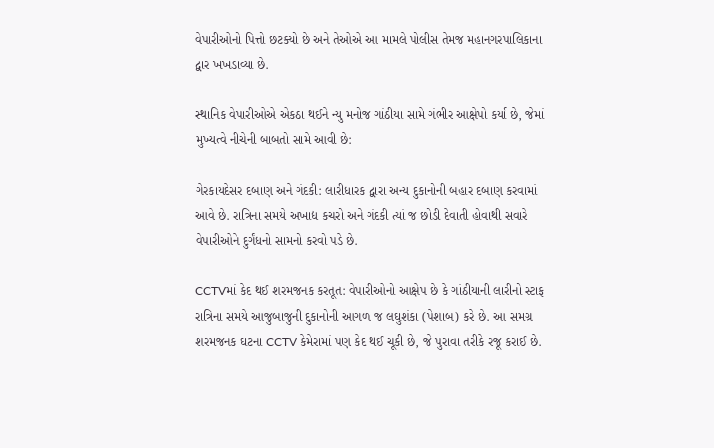વેપારીઓનો પિત્તો છટક્યો છે અને તેઓએ આ મામલે પોલીસ તેમજ મહાનગરપાલિકાના દ્વાર ખખડાવ્યા છે.

સ્થાનિક વેપારીઓએ એકઠા થઈને ન્યુ મનોજ ગાંઠીયા સામે ગંભીર આક્ષેપો કર્યા છે, જેમાં મુખ્યત્વે નીચેની બાબતો સામે આવી છે:

ગેરકાયદેસર દબાણ અને ગંદકી: લારીધારક દ્વારા અન્ય દુકાનોની બહાર દબાણ કરવામાં આવે છે. રાત્રિના સમયે અખાદ્ય કચરો અને ગંદકી ત્યાં જ છોડી દેવાતી હોવાથી સવારે વેપારીઓને દુર્ગંધનો સામનો કરવો પડે છે.

CCTVમાં કેદ થઈ શરમજનક કરતૂત: વેપારીઓનો આક્ષેપ છે કે ગાંઠીયાની લારીનો સ્ટાફ રાત્રિના સમયે આજુબાજુની દુકાનોની આગળ જ લઘુશંકા (પેશાબ) કરે છે. આ સમગ્ર શરમજનક ઘટના CCTV કેમેરામાં પણ કેદ થઈ ચૂકી છે, જે પુરાવા તરીકે રજૂ કરાઈ છે.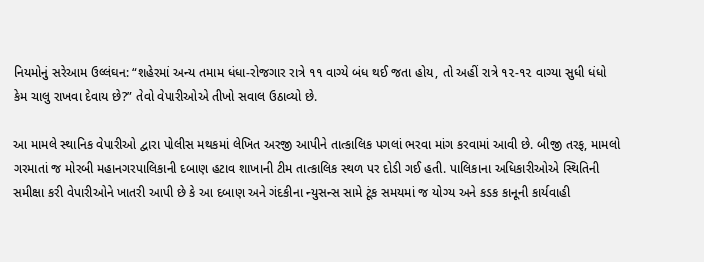નિયમોનું સરેઆમ ઉલ્લંઘન: “શહેરમાં અન્ય તમામ ધંધા-રોજગાર રાત્રે ૧૧ વાગ્યે બંધ થઈ જતા હોય, તો અહીં રાત્રે ૧૨-૧૨ વાગ્યા સુધી ધંધો કેમ ચાલુ રાખવા દેવાય છે?” તેવો વેપારીઓએ તીખો સવાલ ઉઠાવ્યો છે.

આ મામલે સ્થાનિક વેપારીઓ દ્વારા પોલીસ મથકમાં લેખિત અરજી આપીને તાત્કાલિક પગલાં ભરવા માંગ કરવામાં આવી છે. બીજી તરફ, મામલો ગરમાતાં જ મોરબી મહાનગરપાલિકાની દબાણ હટાવ શાખાની ટીમ તાત્કાલિક સ્થળ પર દોડી ગઈ હતી. પાલિકાના અધિકારીઓએ સ્થિતિની સમીક્ષા કરી વેપારીઓને ખાતરી આપી છે કે આ દબાણ અને ગંદકીના ન્યુસન્સ સામે ટૂંક સમયમાં જ યોગ્ય અને કડક કાનૂની કાર્યવાહી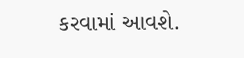કરવામાં આવશે.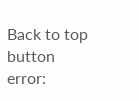Back to top button
error: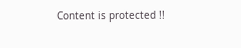Content is protected !!